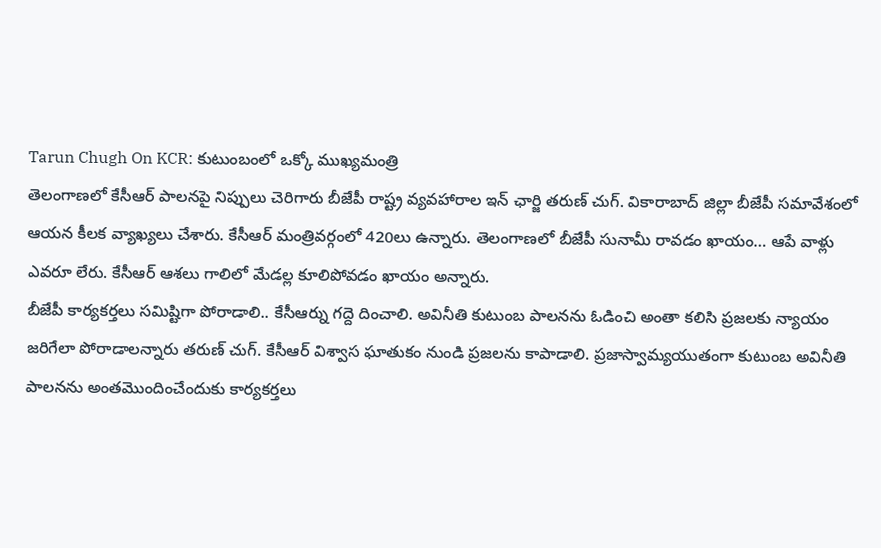Tarun Chugh On KCR: కుటుంబంలో ఒక్కో ముఖ్యమంత్రి
తెలంగాణలో కేసీఆర్ పాలనపై నిప్పులు చెరిగారు బీజేపీ రాష్ట్ర వ్యవహారాల ఇన్ ఛార్జి తరుణ్ చుగ్. వికారాబాద్ జిల్లా బీజేపీ సమావేశంలో ఆయన కీలక వ్యాఖ్యలు చేశారు. కేసీఆర్ మంత్రివర్గంలో 420లు ఉన్నారు. తెలంగాణలో బీజేపీ సునామీ రావడం ఖాయం… ఆపే వాళ్లు ఎవరూ లేరు. కేసీఆర్ ఆశలు గాలిలో మేడల్ల కూలిపోవడం ఖాయం అన్నారు.
బీజేపీ కార్యకర్తలు సమిష్టిగా పోరాడాలి.. కేసీఆర్ను గద్దె దించాలి. అవినీతి కుటుంబ పాలనను ఓడించి అంతా కలిసి ప్రజలకు న్యాయం జరిగేలా పోరాడాలన్నారు తరుణ్ చుగ్. కేసీఆర్ విశ్వాస ఘాతుకం నుండి ప్రజలను కాపాడాలి. ప్రజాస్వామ్యయుతంగా కుటుంబ అవినీతి పాలనను అంతమొందించేందుకు కార్యకర్తలు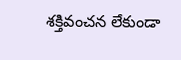శక్తివంచన లేకుండా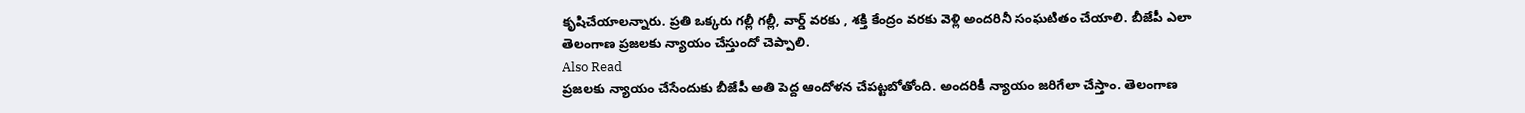కృషిచేయాలన్నారు. ప్రతి ఒక్కరు గల్లీ గల్లీ, వార్డ్ వరకు , శక్తి కేంద్రం వరకు వెళ్లి అందరినీ సంఘటితం చేయాలి. బీజేపీ ఎలా తెలంగాణ ప్రజలకు న్యాయం చేస్తుందో చెప్పాలి.
Also Read
ప్రజలకు న్యాయం చేసేందుకు బీజేపీ అతి పెద్ద ఆందోళన చేపట్టబోతోంది. అందరికీ న్యాయం జరిగేలా చేస్తాం. తెలంగాణ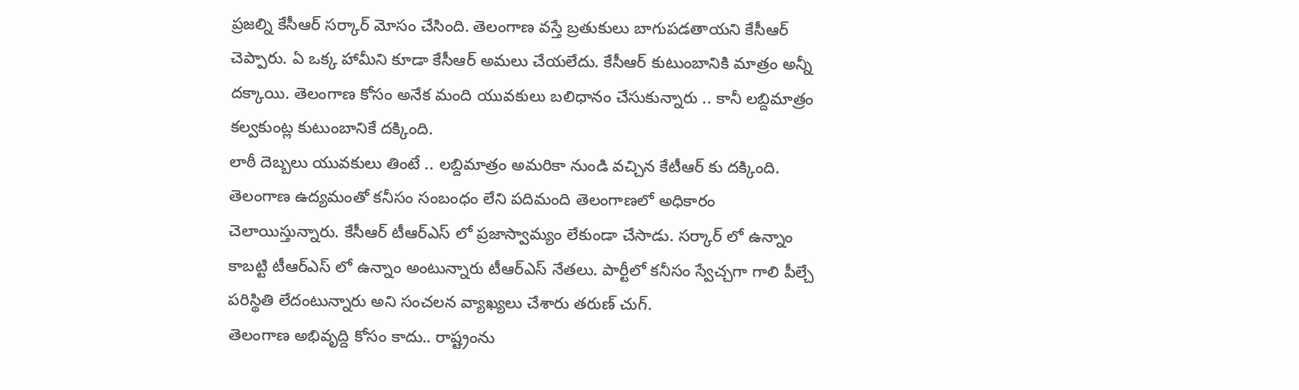ప్రజల్ని కేసీఆర్ సర్కార్ మోసం చేసింది. తెలంగాణ వస్తే బ్రతుకులు బాగుపడతాయని కేసీఆర్ చెప్పారు. ఏ ఒక్క హామీని కూడా కేసీఆర్ అమలు చేయలేదు. కేసీఆర్ కుటుంబానికి మాత్రం అన్నీ దక్కాయి. తెలంగాణ కోసం అనేక మంది యువకులు బలిధానం చేసుకున్నారు .. కానీ లబ్దిమాత్రం కల్వకుంట్ల కుటుంబానికే దక్కింది.
లాఠీ దెబ్బలు యువకులు తింటే .. లబ్దిమాత్రం అమరికా నుండి వచ్చిన కేటీఆర్ కు దక్కింది. తెలంగాణ ఉద్యమంతో కనీసం సంబంధం లేని పదిమంది తెలంగాణలో అధికారం చెలాయిస్తున్నారు. కేసీఆర్ టీఆర్ఎస్ లో ప్రజాస్వామ్యం లేకుండా చేసాడు. సర్కార్ లో ఉన్నాం కాబట్టి టీఆర్ఎస్ లో ఉన్నాం అంటున్నారు టీఆర్ఎస్ నేతలు. పార్టీలో కనీసం స్వేచ్చగా గాలి పీల్చే పరిస్థితి లేదంటున్నారు అని సంచలన వ్యాఖ్యలు చేశారు తరుణ్ చుగ్.
తెలంగాణ అభివృద్ది కోసం కాదు.. రాష్ట్రంను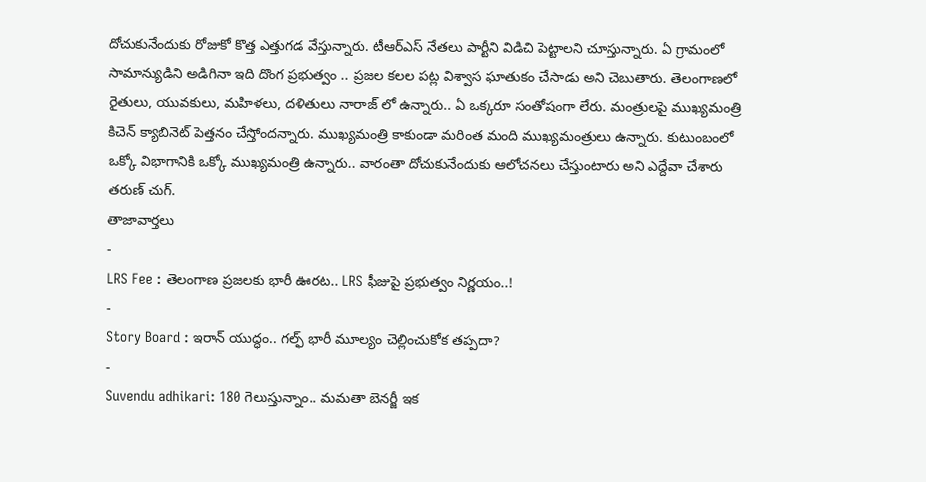దోచుకునేందుకు రోజుకో కొత్త ఎత్తుగడ వేస్తున్నారు. టీఆర్ఎస్ నేతలు పార్టీని విడిచి పెట్టాలని చూస్తున్నారు. ఏ గ్రామంలో సామాన్యుడిని అడిగినా ఇది దొంగ ప్రభుత్వం .. ప్రజల కలల పట్ల విశ్వాస ఘాతుకం చేసాడు అని చెబుతారు. తెలంగాణలో రైతులు, యువకులు, మహిళలు, దళితులు నారాజ్ లో ఉన్నారు.. ఏ ఒక్కరూ సంతోషంగా లేరు. మంత్రులపై ముఖ్యమంత్రి కిచెన్ క్యాబినెట్ పెత్తనం చేస్తోందన్నారు. ముఖ్యమంత్రి కాకుండా మరింత మంది ముఖ్యమంత్రులు ఉన్నారు. కుటుంబంలో ఒక్కో విభాగానికి ఒక్కో ముఖ్యమంత్రి ఉన్నారు.. వారంతా దోచుకునేందుకు ఆలోచనలు చేస్తుంటారు అని ఎద్దేవా చేశారు తరుణ్ చుగ్.
తాజావార్తలు
-
LRS Fee : తెలంగాణ ప్రజలకు భారీ ఊరట.. LRS ఫీజుపై ప్రభుత్వం నిర్ణయం..!
-
Story Board : ఇరాన్ యుద్ధం.. గల్ఫ్ భారీ మూల్యం చెల్లించుకోక తప్పదా?
-
Suvendu adhikari: 180 గెలుస్తున్నాం.. మమతా బెనర్జీ ఇక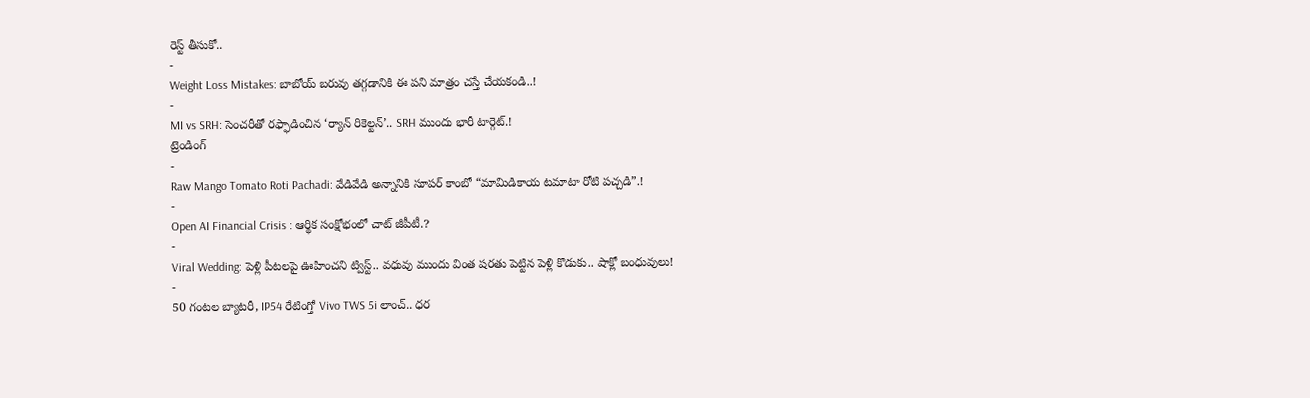రెస్ట్ తీసుకో..
-
Weight Loss Mistakes: బాబోయ్ బరువు తగ్గడానికి ఈ పని మాత్రం చస్తే చేయకండి..!
-
MI vs SRH: సెంచరీతో రఫ్ఫాడించిన ‘ర్యాన్ రికెల్టన్’.. SRH ముందు భారీ టార్గెట్.!
ట్రెండింగ్
-
Raw Mango Tomato Roti Pachadi: వేడివేడి అన్నానికి సూపర్ కాంబో “మామిడికాయ టమాటా రోటి పచ్చడి”.!
-
Open AI Financial Crisis : ఆర్థిక సంక్షోభంలో చాట్ జీపీటీ.?
-
Viral Wedding: పెళ్లి పీటలపై ఊహించని ట్విస్ట్.. వధువు ముందు వింత షరతు పెట్టిన పెళ్లి కొడుకు.. షాక్లో బంధువులు!
-
50 గంటల బ్యాటరీ, IP54 రేటింగ్తో Vivo TWS 5i లాంచ్.. ధర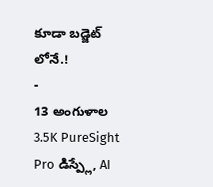కూడా బడ్జెట్ లోనే.!
-
13 అంగుళాల 3.5K PureSight Pro డిస్ప్లే, AI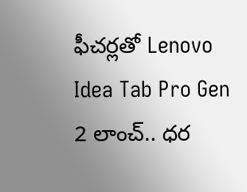ఫీచర్లతో Lenovo Idea Tab Pro Gen 2 లాంచ్.. ధర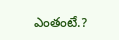ఎంతంటే.?